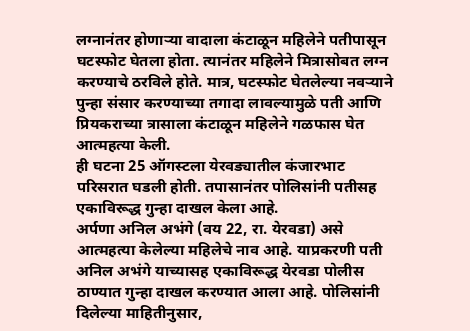लग्नानंतर होणाऱ्या वादाला कंटाळून महिलेने पतीपासून घटस्फोट घेतला होता. त्यानंतर महिलेने मित्रासोबत लग्न करण्याचे ठरविले होते. मात्र, घटस्फोट घेतलेल्या नवऱ्याने पुन्हा संसार करण्याच्या तगादा लावल्यामुळे पती आणि प्रियकराच्या त्रासाला कंटाळून महिलेने गळफास घेत आत्महत्या केली.
ही घटना 25 ऑगस्टला येरवड्यातील कंजारभाट परिसरात घडली होती. तपासानंतर पोलिसांनी पतीसह एकाविरूद्ध गुन्हा दाखल केला आहे.
अर्पणा अनिल अभंगे (वय 22, रा. येरवडा) असे आत्महत्या केलेल्या महिलेचे नाव आहे. याप्रकरणी पती अनिल अभंगे याच्यासह एकाविरूद्ध येरवडा पोलीस ठाण्यात गुन्हा दाखल करण्यात आला आहे. पोलिसांनी दिलेल्या माहितीनुसार,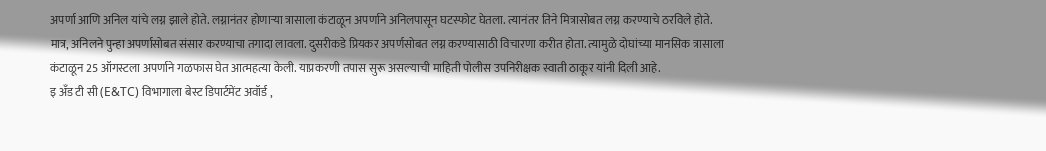अपर्णा आणि अनिल यांचे लग्न झाले होते. लग्नानंतर होणाऱ्या त्रासाला कंटाळून अपर्णाने अनिलपासून घटस्फोट घेतला. त्यानंतर तिने मित्रासोबत लग्न करण्याचे ठरविले होते.
मात्र, अनिलने पुन्हा अपर्णासोबत संसार करण्याचा तगादा लावला. दुसरीकडे प्रियकर अपर्णसोबत लग्न करण्यासाठी विचारणा करीत होता. त्यामुळे दोघांच्या मानसिक त्रासाला कंटाळून 25 ऑगस्टला अपर्णाने गळफास घेत आत्महत्या केली. याप्रकरणी तपास सुरू असल्याची माहिती पोलीस उपनिरीक्षक स्वाती ठाकूर यांनी दिली आहे.
इ अँड टी सी (E&TC) विभागाला बेस्ट डिपार्टमेंट अवॉर्ड ,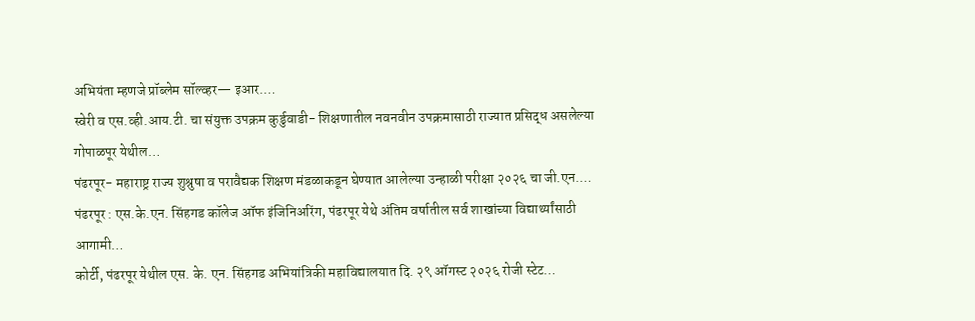अभियंता म्हणजे प्रॉब्लेम सॉल्व्हर— इआर.…
स्वेरी व एस.व्ही.आय.टी. चा संयुक्त उपक्रम कुर्डुवाडी- शिक्षणातील नवनवीन उपक्रमासाठी राज्यात प्रसिद्ध असलेल्या गोपाळपूर येथील…
पंढरपूर- महाराष्ट्र राज्य शुश्रुषा व परावैद्यक शिक्षण मंडळाकडून घेण्यात आलेल्या उन्हाळी परीक्षा २०२६ चा जी.एन.…
पंढरपूर : एस.के.एन. सिंहगड कॉलेज ऑफ इंजिनिअरिंग, पंढरपूर येथे अंतिम वर्षातील सर्व शाखांच्या विद्यार्थ्यांसाठी आगामी…
कोर्टी, पंढरपूर येथील एस. के. एन. सिंहगड अभियांत्रिकी महाविद्यालयात दि. २९ ऑगस्ट २०२६ रोजी स्टेट…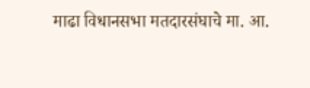माढा विधानसभा मतदारसंघाचे मा. आ.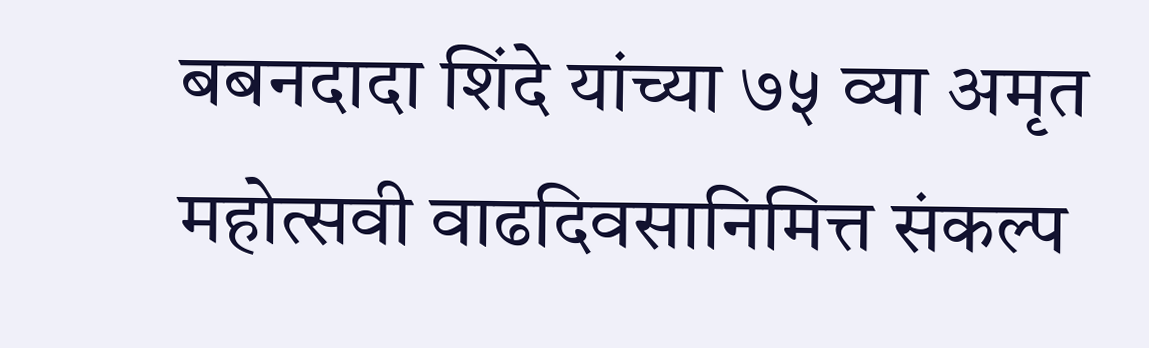बबनदादा शिंदे यांच्या ७५ व्या अमृत महोत्सवी वाढदिवसानिमित्त संकल्प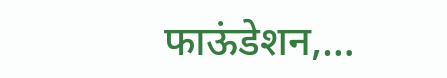फाऊंडेशन,…